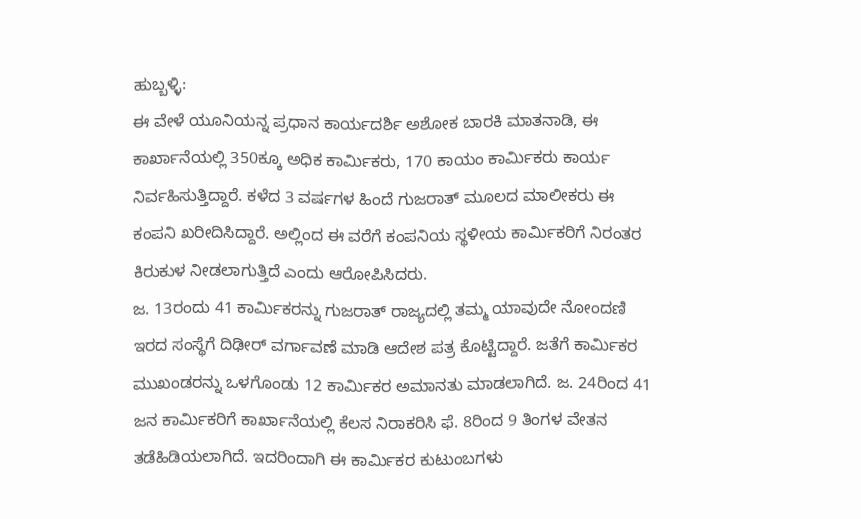ಹುಬ್ಬಳ್ಳಿ:
ಈ ವೇಳೆ ಯೂನಿಯನ್ನ ಪ್ರಧಾನ ಕಾರ್ಯದರ್ಶಿ ಅಶೋಕ ಬಾರಕಿ ಮಾತನಾಡಿ, ಈ ಕಾರ್ಖಾನೆಯಲ್ಲಿ 350ಕ್ಕೂ ಅಧಿಕ ಕಾರ್ಮಿಕರು, 170 ಕಾಯಂ ಕಾರ್ಮಿಕರು ಕಾರ್ಯ ನಿರ್ವಹಿಸುತ್ತಿದ್ದಾರೆ. ಕಳೆದ 3 ವರ್ಷಗಳ ಹಿಂದೆ ಗುಜರಾತ್ ಮೂಲದ ಮಾಲೀಕರು ಈ ಕಂಪನಿ ಖರೀದಿಸಿದ್ದಾರೆ. ಅಲ್ಲಿಂದ ಈ ವರೆಗೆ ಕಂಪನಿಯ ಸ್ಥಳೀಯ ಕಾರ್ಮಿಕರಿಗೆ ನಿರಂತರ ಕಿರುಕುಳ ನೀಡಲಾಗುತ್ತಿದೆ ಎಂದು ಆರೋಪಿಸಿದರು.
ಜ. 13ರಂದು 41 ಕಾರ್ಮಿಕರನ್ನು ಗುಜರಾತ್ ರಾಜ್ಯದಲ್ಲಿ ತಮ್ಮ ಯಾವುದೇ ನೋಂದಣಿ ಇರದ ಸಂಸ್ಥೆಗೆ ದಿಢೀರ್ ವರ್ಗಾವಣೆ ಮಾಡಿ ಆದೇಶ ಪತ್ರ ಕೊಟ್ಟಿದ್ದಾರೆ. ಜತೆಗೆ ಕಾರ್ಮಿಕರ ಮುಖಂಡರನ್ನು ಒಳಗೊಂಡು 12 ಕಾರ್ಮಿಕರ ಅಮಾನತು ಮಾಡಲಾಗಿದೆ. ಜ. 24ರಿಂದ 41 ಜನ ಕಾರ್ಮಿಕರಿಗೆ ಕಾರ್ಖಾನೆಯಲ್ಲಿ ಕೆಲಸ ನಿರಾಕರಿಸಿ ಫೆ. 8ರಿಂದ 9 ತಿಂಗಳ ವೇತನ ತಡೆಹಿಡಿಯಲಾಗಿದೆ. ಇದರಿಂದಾಗಿ ಈ ಕಾರ್ಮಿಕರ ಕುಟುಂಬಗಳು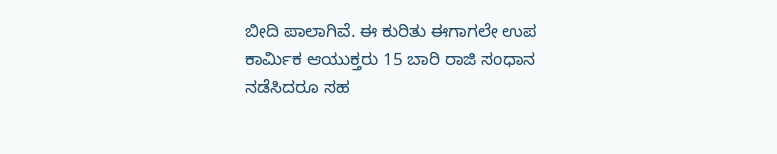ಬೀದಿ ಪಾಲಾಗಿವೆ. ಈ ಕುರಿತು ಈಗಾಗಲೇ ಉಪ ಕಾರ್ಮಿಕ ಆಯುಕ್ತರು 15 ಬಾರಿ ರಾಜಿ ಸಂಧಾನ ನಡೆಸಿದರೂ ಸಹ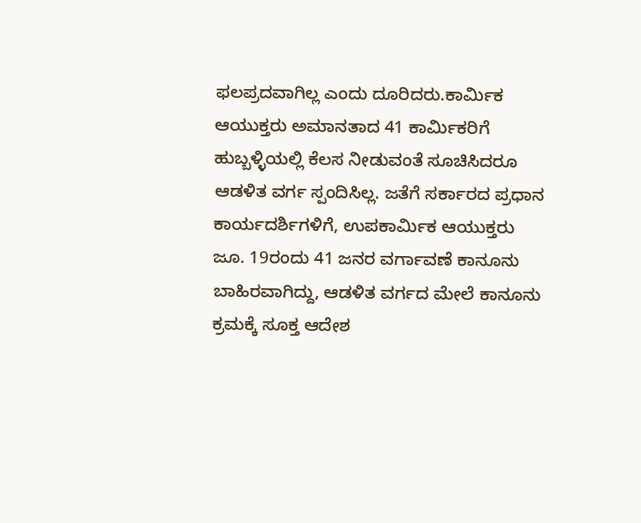ಫಲಪ್ರದವಾಗಿಲ್ಲ ಎಂದು ದೂರಿದರು.ಕಾರ್ಮಿಕ ಆಯುಕ್ತರು ಅಮಾನತಾದ 41 ಕಾರ್ಮಿಕರಿಗೆ ಹುಬ್ಬಳ್ಳಿಯಲ್ಲಿ ಕೆಲಸ ನೀಡುವಂತೆ ಸೂಚಿಸಿದರೂ ಆಡಳಿತ ವರ್ಗ ಸ್ಪಂದಿಸಿಲ್ಲ. ಜತೆಗೆ ಸರ್ಕಾರದ ಪ್ರಧಾನ ಕಾರ್ಯದರ್ಶಿಗಳಿಗೆ, ಉಪಕಾರ್ಮಿಕ ಆಯುಕ್ತರು ಜೂ. 19ರಂದು 41 ಜನರ ವರ್ಗಾವಣೆ ಕಾನೂನು ಬಾಹಿರವಾಗಿದ್ದು, ಆಡಳಿತ ವರ್ಗದ ಮೇಲೆ ಕಾನೂನು ಕ್ರಮಕ್ಕೆ ಸೂಕ್ತ ಆದೇಶ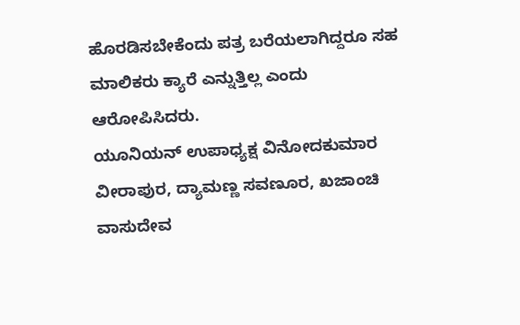ಹೊರಡಿಸಬೇಕೆಂದು ಪತ್ರ ಬರೆಯಲಾಗಿದ್ದರೂ ಸಹ ಮಾಲಿಕರು ಕ್ಯಾರೆ ಎನ್ನುತ್ತಿಲ್ಲ ಎಂದು ಆರೋಪಿಸಿದರು.
ಯೂನಿಯನ್ ಉಪಾಧ್ಯಕ್ಷ ವಿನೋದಕುಮಾರ ವೀರಾಪುರ, ದ್ಯಾಮಣ್ಣ ಸವಣೂರ, ಖಜಾಂಚಿ ವಾಸುದೇವ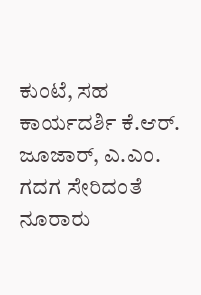ಕುಂಟೆ, ಸಹ ಕಾರ್ಯದರ್ಶಿ ಕೆ.ಆರ್. ಜೂಜಾರ್, ಎ.ಎಂ. ಗದಗ ಸೇರಿದಂತೆ ನೂರಾರು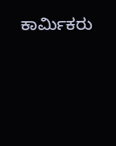ಕಾರ್ಮಿಕರು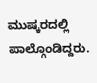ಮುಷ್ಕರದಲ್ಲಿ ಪಾಲ್ಗೊಂಡಿದ್ದರು.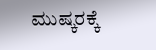ಮುಷ್ಕರಕ್ಕೆ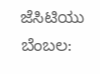ಜೆಸಿಟಿಯು ಬೆಂಬಲ: